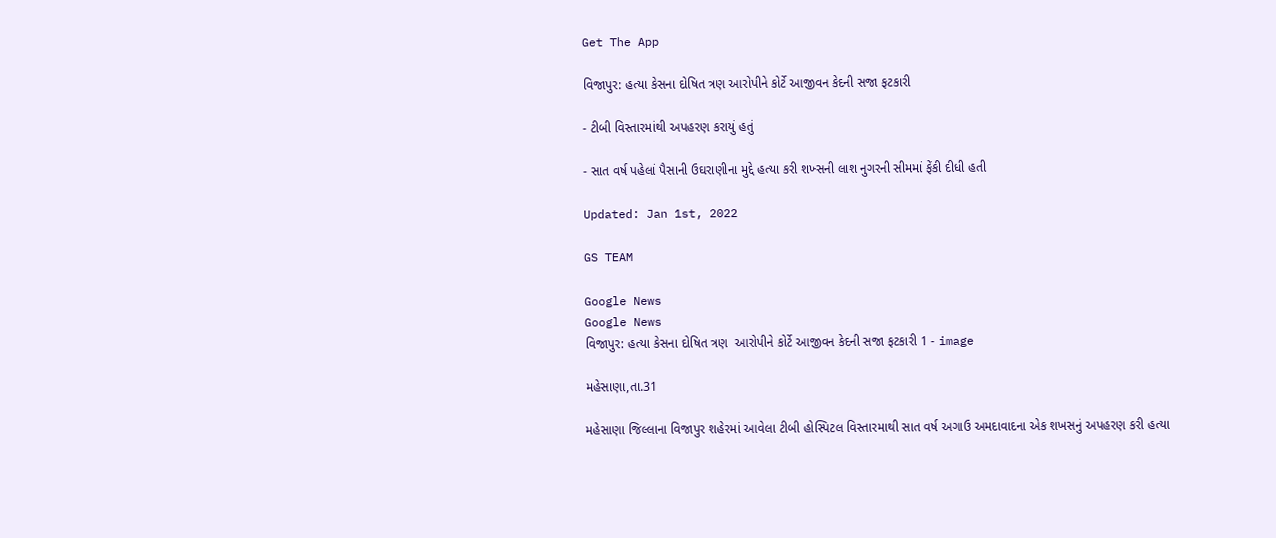Get The App

વિજાપુર: હત્યા કેસના દોષિત ત્રણ આરોપીને કોર્ટે આજીવન કેદની સજા ફટકારી

- ટીબી વિસ્તારમાંથી અપહરણ કરાયું હતું

- સાત વર્ષ પહેલાં પૈસાની ઉઘરાણીના મુદ્દે હત્યા કરી શખ્સની લાશ નુગરની સીમમાં ફેંકી દીધી હતી

Updated: Jan 1st, 2022

GS TEAM

Google News
Google News
વિજાપુર: હત્યા કેસના દોષિત ત્રણ  આરોપીને કોર્ટે આજીવન કેદની સજા ફટકારી 1 - image

મહેસાણા,તા.31

મહેસાણા જિલ્લાના વિજાપુર શહેરમાં આવેલા ટીબી હોસ્પિટલ વિસ્તારમાથી સાત વર્ષ અગાઉ અમદાવાદના એક શખસનું અપહરણ કરી હત્યા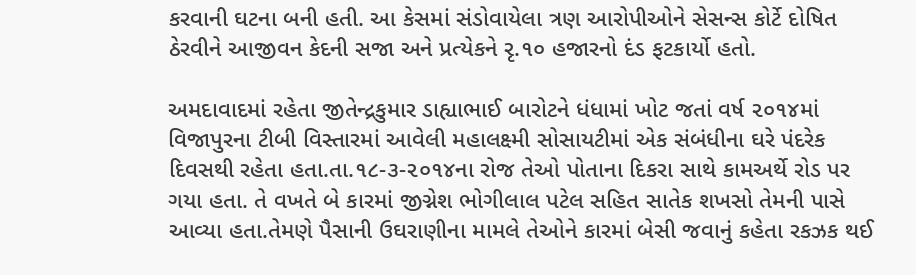કરવાની ઘટના બની હતી. આ કેસમાં સંડોવાયેલા ત્રણ આરોપીઓને સેસન્સ કોર્ટે દોષિત ઠેરવીને આજીવન કેદની સજા અને પ્રત્યેકને રૃ.૧૦ હજારનો દંડ ફટકાર્યો હતો.

અમદાવાદમાં રહેતા જીતેન્દ્રકુમાર ડાહ્યાભાઈ બારોટને ધંધામાં ખોટ જતાં વર્ષ ૨૦૧૪માં વિજાપુરના ટીબી વિસ્તારમાં આવેલી મહાલક્ષ્મી સોસાયટીમાં એક સંબંધીના ઘરે પંદરેક દિવસથી રહેતા હતા.તા.૧૮-૩-૨૦૧૪ના રોજ તેઓ પોતાના દિકરા સાથે કામઅર્થે રોડ પર ગયા હતા. તે વખતે બે કારમાં જીગ્નેશ ભોગીલાલ પટેલ સહિત સાતેક શખસો તેમની પાસે આવ્યા હતા.તેમણે પૈસાની ઉઘરાણીના મામલે તેઓને કારમાં બેસી જવાનું કહેતા રકઝક થઈ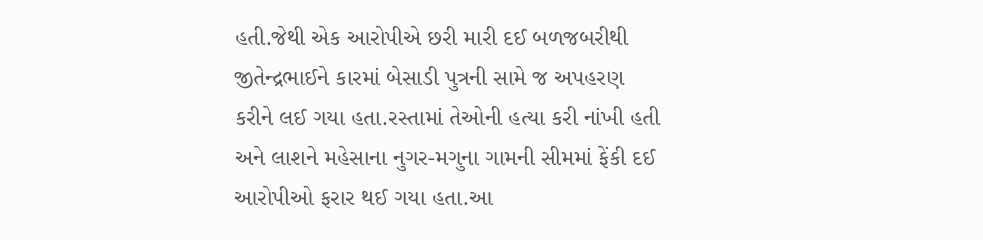હતી.જેથી એક આરોપીએ છરી મારી દઈ બળજબરીથી જીતેન્દ્રભાઈને કારમાં બેસાડી પુત્રની સામે જ અપહરણ કરીને લઈ ગયા હતા.રસ્તામાં તેઓની હત્યા કરી નાંખી હતી અને લાશને મહેસાના નુગર-મગુના ગામની સીમમાં ફેંકી દઈ આરોપીઓ ફરાર થઈ ગયા હતા.આ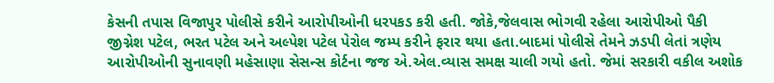કેસની તપાસ વિજાપુર પોલીસે કરીને આરોપીઓની ધરપકડ કરી હતી. જોકે,જેલવાસ ભોગવી રહેલા આરોપીઓ પૈકી જીગ્નેશ પટેલ, ભરત પટેલ અને અલ્પેશ પટેલ પેરોલ જમ્પ કરીને ફરાર થયા હતા.બાદમાં પોલીસે તેમને ઝડપી લેતાં ત્રણેય આરોપીઓની સુનાવણી મહેસાણા સેસન્સ કોર્ટના જજ એ.એલ.વ્યાસ સમક્ષ ચાલી ગયો હતો. જેમાં સરકારી વકીલ અશોક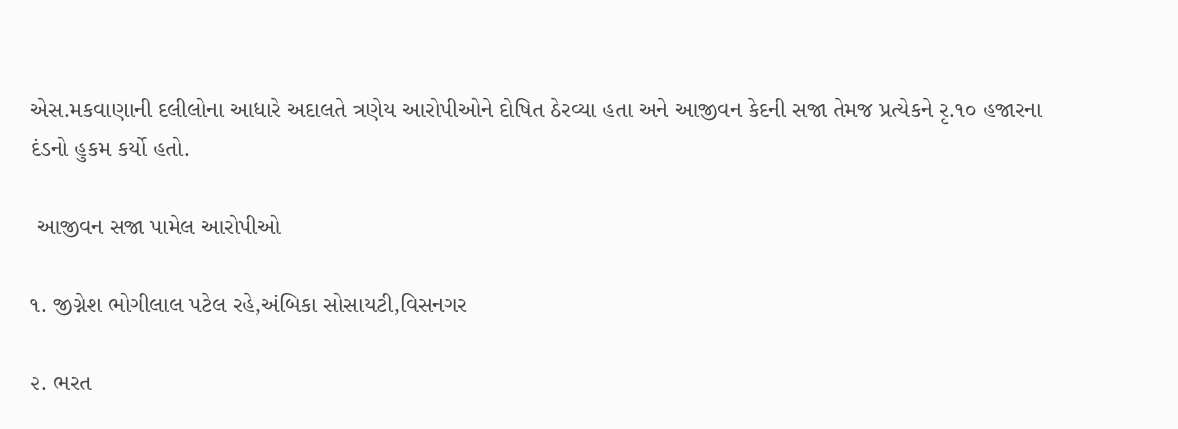એસ.મકવાણાની દલીલોના આધારે અદાલતે ત્રણેય આરોપીઓને દોષિત ઠેરવ્યા હતા અને આજીવન કેદની સજા તેમજ પ્રત્યેકને રૃ.૧૦ હજારના દંડનો હુકમ કર્યો હતો.

 આજીવન સજા પામેલ આરોપીઓ

૧. જીગ્નેશ ભોગીલાલ પટેલ રહે,અંબિકા સોસાયટી,વિસનગર

૨. ભરત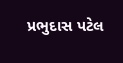પ્રભુદાસ પટેલ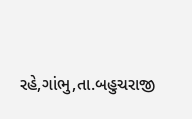રહે,ગાંભુ,તા.બહુચરાજી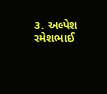૩. અલ્પેશ રમેશભાઈ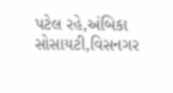પટેલ રહે,અંબિકા સોસાયટી,વિસનગર